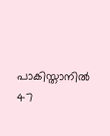പാകിസ്താനിൽ 47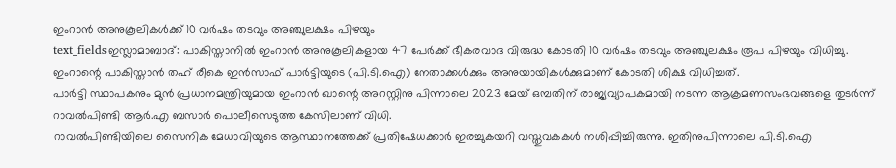ഇംറാൻ അനുകൂലികൾക്ക് 10 വർഷം തടവും അഞ്ചുലക്ഷം പിഴയും
text_fieldsഇസ്ലാമാബാദ്: പാകിസ്താനിൽ ഇംറാൻ അനുകൂലികളായ 47 പേർക്ക് ഭീകരവാദ വിരുദ്ധ കോടതി 10 വർഷം തടവും അഞ്ചുലക്ഷം രൂപ പിഴയും വിധിച്ചു. ഇംറാന്റെ പാകിസ്താൻ തഹ് രീകെ ഇൻസാഫ് പാർട്ടിയുടെ (പി.ടി.ഐ) നേതാക്കൾക്കും അനുയായികൾക്കുമാണ് കോടതി ശിക്ഷ വിധിച്ചത്.
പാർട്ടി സ്ഥാപകനും മുൻ പ്രധാനമന്ത്രിയുമായ ഇംറാൻ ഖാന്റെ അറസ്റ്റിനു പിന്നാലെ 2023 മേയ് ഒമ്പതിന് രാജ്യവ്യാപകമായി നടന്ന ആക്രമണസംഭവങ്ങളെ തുടർന്ന് റാവൽപിണ്ടി ആർ.എ ബസാർ പൊലീസെടുത്ത കേസിലാണ് വിധി.
റാവൽപിണ്ടിയിലെ സൈനിക മേധാവിയുടെ ആസ്ഥാനത്തേക്ക് പ്രതിഷേധക്കാർ ഇരച്ചുകയറി വസ്തുവകകൾ നശിപ്പിച്ചിരുന്നു. ഇതിനുപിന്നാലെ പി.ടി.ഐ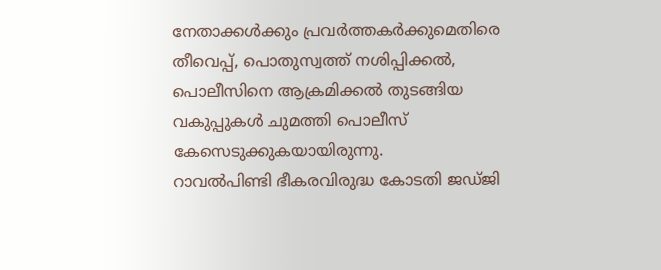നേതാക്കൾക്കും പ്രവർത്തകർക്കുമെതിരെ തീവെപ്പ്, പൊതുസ്വത്ത് നശിപ്പിക്കൽ, പൊലീസിനെ ആക്രമിക്കൽ തുടങ്ങിയ വകുപ്പുകൾ ചുമത്തി പൊലീസ് കേസെടുക്കുകയായിരുന്നു.
റാവൽപിണ്ടി ഭീകരവിരുദ്ധ കോടതി ജഡ്ജി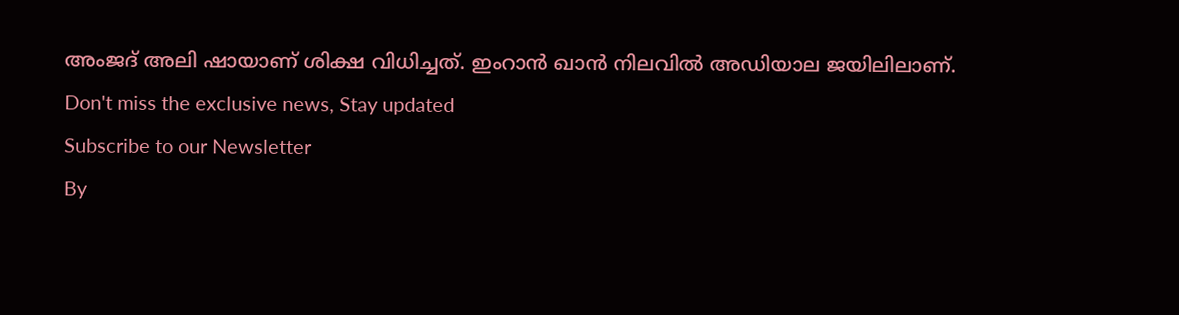അംജദ് അലി ഷായാണ് ശിക്ഷ വിധിച്ചത്. ഇംറാൻ ഖാൻ നിലവിൽ അഡിയാല ജയിലിലാണ്.
Don't miss the exclusive news, Stay updated
Subscribe to our Newsletter
By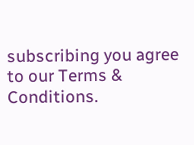subscribing you agree to our Terms & Conditions.